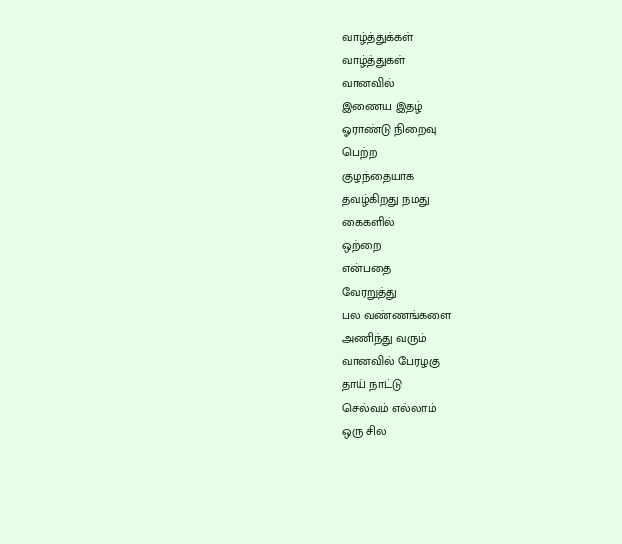வாழ்த்துக்கள்
வாழ்த்துகள்
வானவில்
இணைய இதழ்
ஓராண்டு நிறைவு
பெற்ற
குழந்தையாக
தவழ்கிறது நமது
கைகளில்
ஒற்றை
என்பதை
வேரறுத்து
பல வண்ணங்களை
அணிந்து வரும்
வானவில் பேரழகு
தாய் நாட்டு
செல்வம் எல்லாம்
ஒரு சில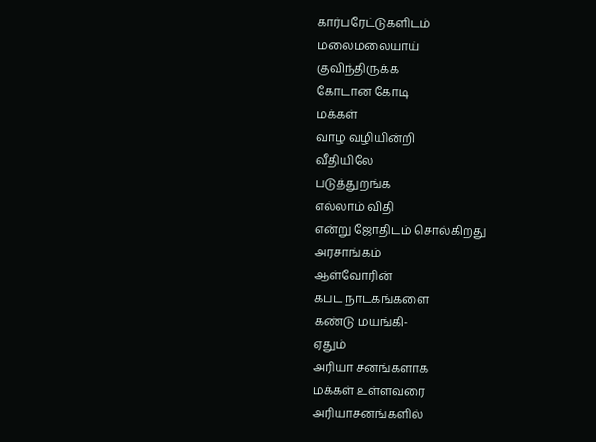கார்பரேட்டுகளிடம்
மலைமலையாய்
குவிந்திருக்க
கோடான கோடி
மக்கள்
வாழ வழியின்றி
வீதியிலே
படுத்துறங்க
எல்லாம் விதி
என்று ஜோதிடம் சொல்கிறது
அரசாங்கம்
ஆள்வோரின்
கபட நாடகங்களை
கண்டு மயங்கி-
ஏதும்
அரியா சனங்களாக
மக்கள் உள்ளவரை
அரியாசனங்களில்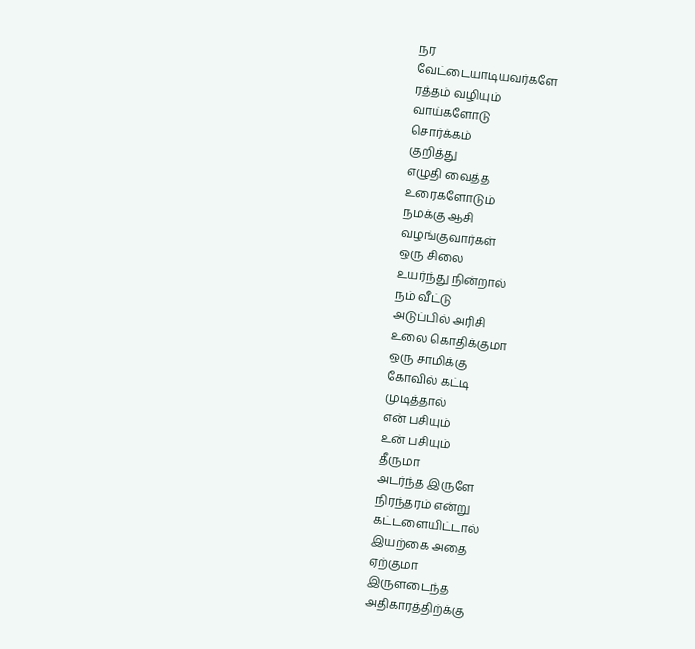நர
வேட்டையாடியவர்களே
ரத்தம் வழியும்
வாய்களோடு
சொர்க்கம்
குறித்து
எழுதி வைத்த
உரைகளோடும்
நமக்கு ஆசி
வழங்குவார்கள்
ஒரு சிலை
உயர்ந்து நின்றால்
நம் வீட்டு
அடுப்பில் அரிசி
உலை கொதிக்குமா
ஒரு சாமிக்கு
கோவில் கட்டி
முடித்தால்
என் பசியும்
உன் பசியும்
தீருமா
அடர்ந்த இருளே
நிரந்தரம் என்று
கட்டளையிட்டால்
இயற்கை அதை
ஏற்குமா
இருளடைந்த
அதிகாரத்திற்க்கு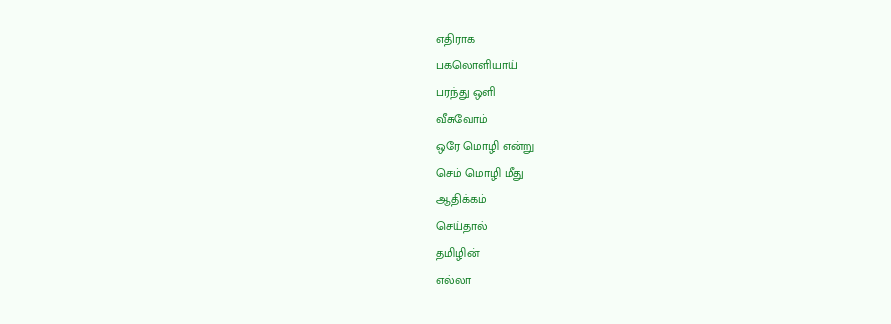எதிராக
பகலொளியாய்
பரந்து ஒளி
வீசுவோம்
ஒரே மொழி என்று
செம் மொழி மீது
ஆதிக்கம்
செய்தால்
தமிழின்
எல்லா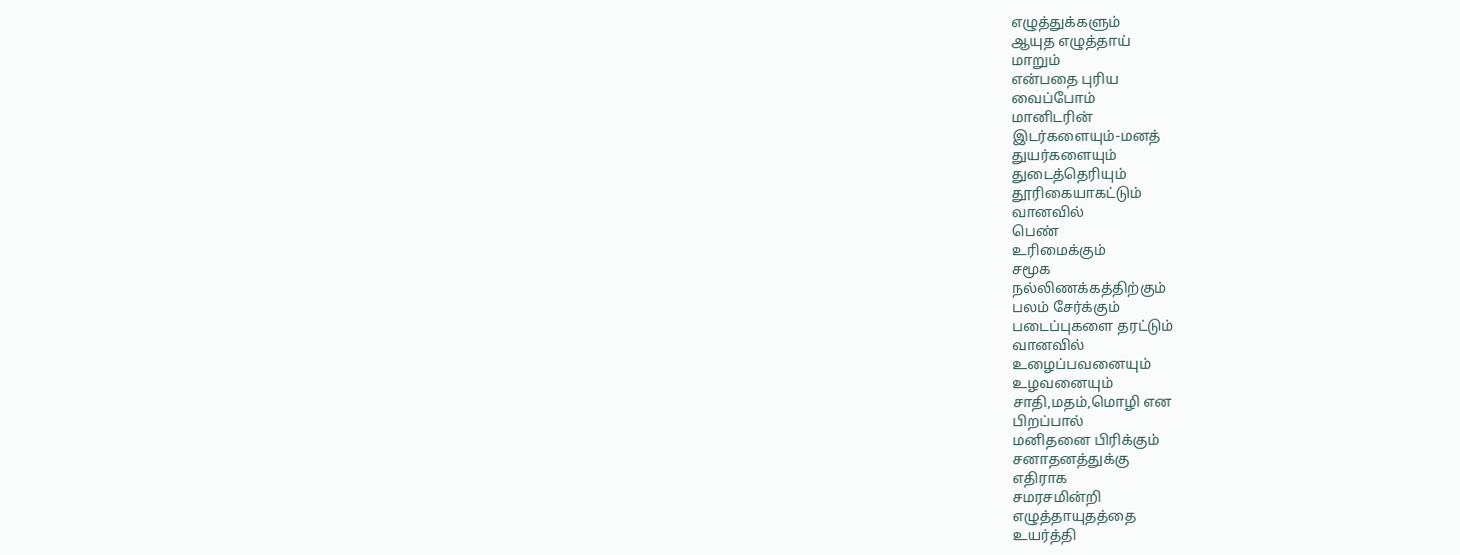எழுத்துக்களும்
ஆயுத எழுத்தாய்
மாறும்
என்பதை புரிய
வைப்போம்
மானிடரின்
இடர்களையும்-மனத்
துயர்களையும்
துடைத்தெரியும்
தூரிகையாகட்டும்
வானவில்
பெண்
உரிமைக்கும்
சமூக
நல்லிணக்கத்திற்கும்
பலம் சேர்க்கும்
படைப்புகளை தரட்டும்
வானவில்
உழைப்பவனையும்
உழவனையும்
சாதி,மதம்,மொழி என
பிறப்பால்
மனிதனை பிரிக்கும்
சனாதனத்துக்கு
எதிராக
சமரசமின்றி
எழுத்தாயுதத்தை
உயர்த்தி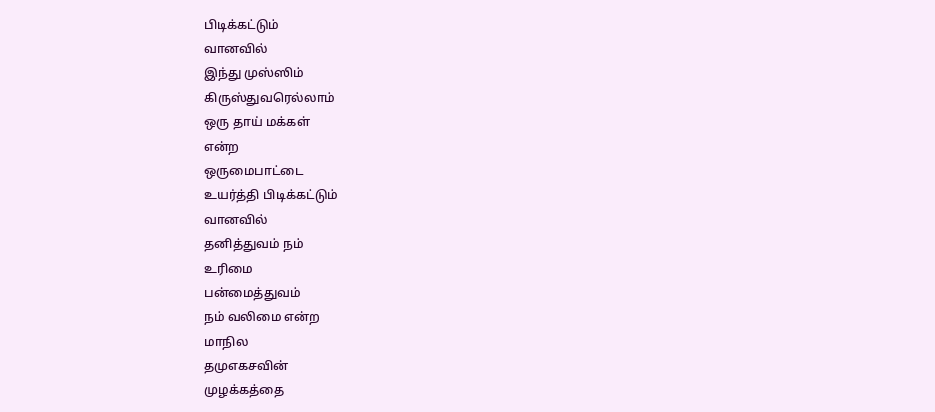பிடிக்கட்டும்
வானவில்
இந்து முஸ்ஸிம்
கிருஸ்துவரெல்லாம்
ஒரு தாய் மக்கள்
என்ற
ஒருமைபாட்டை
உயர்த்தி பிடிக்கட்டும்
வானவில்
தனித்துவம் நம்
உரிமை
பன்மைத்துவம்
நம் வலிமை என்ற
மாநில
தமுஎகசவின்
முழக்கத்தை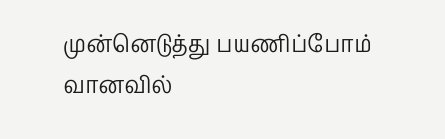முன்னெடுத்து பயணிப்போம்
வானவில்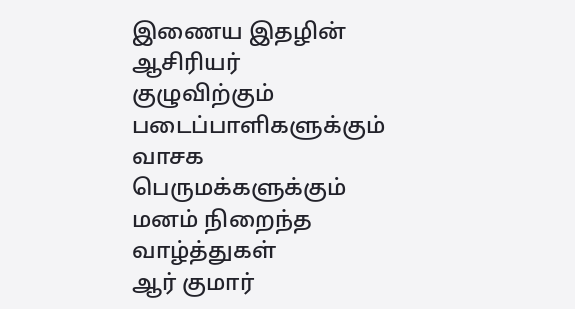இணைய இதழின்
ஆசிரியர்
குழுவிற்கும்
படைப்பாளிகளுக்கும்
வாசக
பெருமக்களுக்கும்
மனம் நிறைந்த
வாழ்த்துகள்
ஆர் குமார்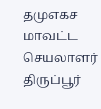தமுஎகச மாவட்ட
செயலாளர் திருப்பூர்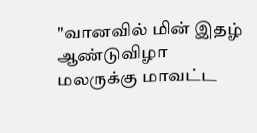"வானவில் மின் இதழ் ஆண்டுவிழா மலருக்கு மாவட்ட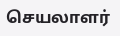செயலாளர்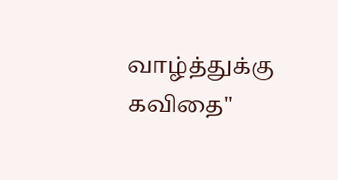வாழ்த்துக்கு கவிதை"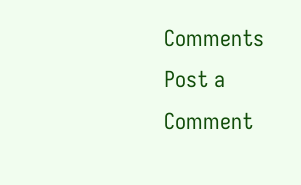Comments
Post a Comment